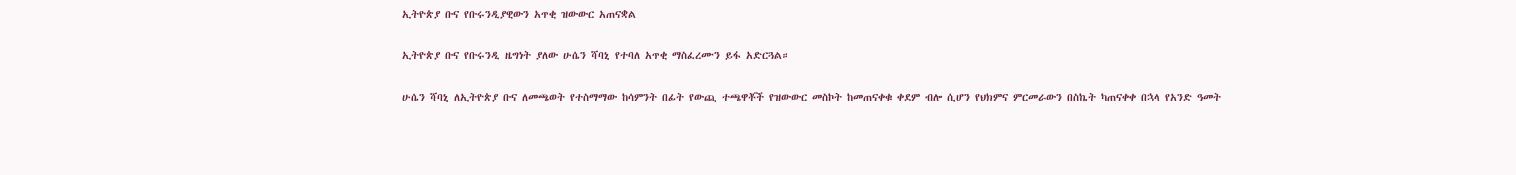ኢትዮጵያ ቡና የቡሩንዲያዊውን አጥቂ ዝውውር አጠናቋል

ኢትዮጵያ ቡና የቡሩንዲ ዜግነት ያለው ሁሴን ሻባኒ የተባለ አጥቂ ማስፈረሙን ይፋ አድርጓል።

ሁሴን ሻባኒ ለኢትዮጵያ ቡና ለመጫወት የተስማማው ከሳምንት በፊት የውጪ ተጫዋቾች የዝውውር መስኮት ከመጠናቀቁ ቀደም ብሎ ሲሆን የህክምና ምርመራውን በስኬት ካጠናቀቀ በኋላ የአንድ ዓመት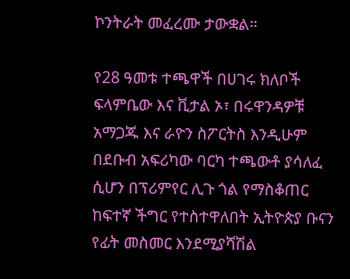ኮንትራት መፈረሙ ታውቋል።

የ28 ዓመቱ ተጫዋች በሀገሩ ክለቦች ፍላምቤው እና ቪታል ኦ፣ በሩዋንዳዎቹ አማጋጁ እና ራዮን ስፖርትስ እንዲሁም በደቡብ አፍሪካው ባርካ ተጫውቶ ያሳለፈ ሲሆን በፕሪምየር ሊጉ ጎል የማስቆጠር ከፍተኛ ችግር የተስተዋለበት ኢትዮጵያ ቡናን የፊት መስመር እንደሚያሻሽል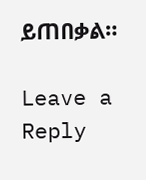ይጠበቃል።

Leave a Reply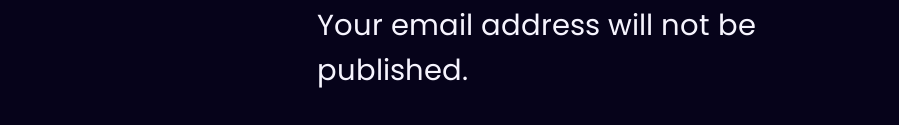Your email address will not be published.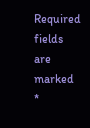Required fields are marked *